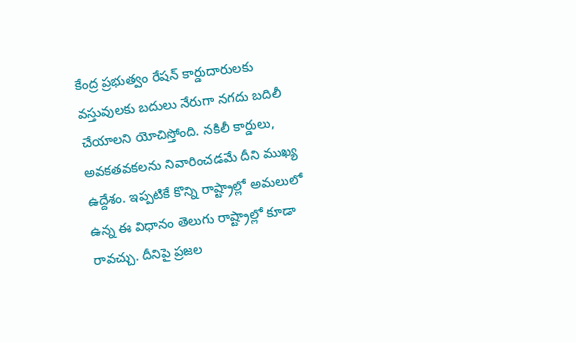కేంద్ర ప్రభుత్వం రేషన్ కార్డుదారులకు వస్తువులకు బదులు నేరుగా నగదు బదిలీ చేయాలని యోచిస్తోంది. నకిలీ కార్డులు, అవకతవకలను నివారించడమే దీని ముఖ్య ఉద్దేశం. ఇప్పటికే కొన్ని రాష్ట్రాల్లో అమలులో ఉన్న ఈ విధానం తెలుగు రాష్ట్రాల్లో కూడా రావచ్చు. దీనిపై ప్రజల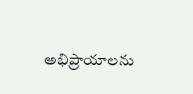అభిప్రాయాలను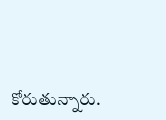కోరుతున్నారు.